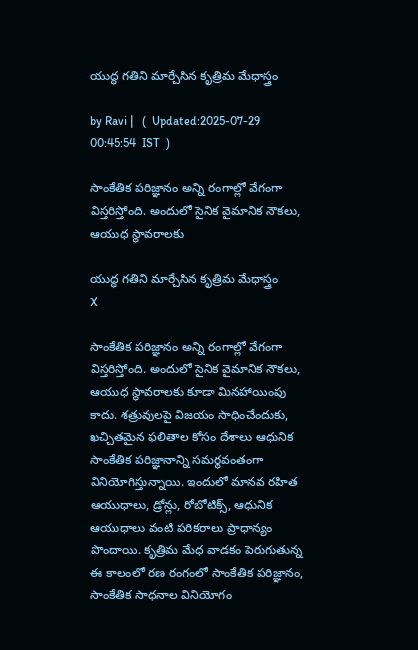యుద్ధ గతిని మార్చేసిన కృత్రిమ మేధాస్త్రం

by Ravi |   (  Updated:2025-07-29 00:45:54  IST  )

సాంకేతిక పరిజ్ఞానం అన్ని రంగాల్లో వేగంగా విస్తరిస్తోంది. అందులో సైనిక వైమానిక నౌకలు, ఆయుధ స్థావరాలకు

యుద్ధ గతిని మార్చేసిన కృత్రిమ మేధాస్త్రం
X

సాంకేతిక పరిజ్ఞానం అన్ని రంగాల్లో వేగంగా విస్తరిస్తోంది. అందులో సైనిక వైమానిక నౌకలు, ఆయుధ స్థావరాలకు కూడా మినహాయింపు కాదు. శత్రువులపై విజయం సాధించేందుకు, ఖచ్చితమైన ఫలితాల కోసం దేశాలు ఆధునిక సాంకేతిక పరిజ్ఞానాన్ని సమర్థవంతంగా వినియోగిస్తున్నాయి. ఇందులో మానవ రహిత ఆయుధాలు, డ్రోన్లు, రోబోటిక్స్, ఆధునిక ఆయుధాలు వంటి పరికరాలు ప్రాధాన్యం పొందాయి. కృత్రిమ మేధ వాడకం పెరుగుతున్న ఈ కాలంలో రణ రంగంలో సాంకేతిక పరిజ్ఞానం, సాంకేతిక సాధనాల వినియోగం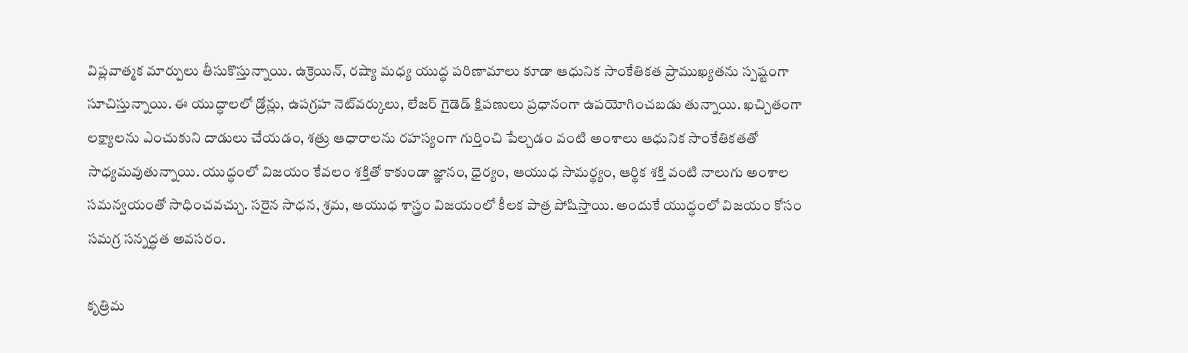విప్లవాత్మక మార్పులు తీసుకొస్తున్నాయి. ఉక్రెయిన్, రష్యా మధ్య యుద్ధ పరిణామాలు కూడా ఆధునిక సాంకేతికత ప్రాముఖ్యతను స్పష్టంగా సూచిస్తున్నాయి. ఈ యుద్ధాలలో డ్రోన్లు, ఉపగ్రహ నెట్‌వర్కులు, లేజర్ గైడెడ్ క్షిపణులు ప్రధానంగా ఉపయోగించబడు తున్నాయి. ఖచ్చితంగా లక్ష్యాలను ఎంచుకుని దాడులు చేయడం, శత్రు ఆధారాలను రహస్యంగా గుర్తించి పేల్చడం వంటి అంశాలు ఆధునిక సాంకేతికతతో సాధ్యమవుతున్నాయి. యుద్ధంలో విజయం కేవలం శక్తితో కాకుండా జ్ఞానం, ధైర్యం, ఆయుధ సామర్థ్యం, ఆర్థిక శక్తి వంటి నాలుగు అంశాల సమన్వయంతో సాధించవచ్చు. సరైన సాధన, శ్రమ, ఆయుధ శాస్త్రం విజయంలో కీలక పాత్ర పోషిస్తాయి. అందుకే యుద్ధంలో విజయం కోసం సమగ్ర సన్నద్ధత అవసరం.

కృత్రిమ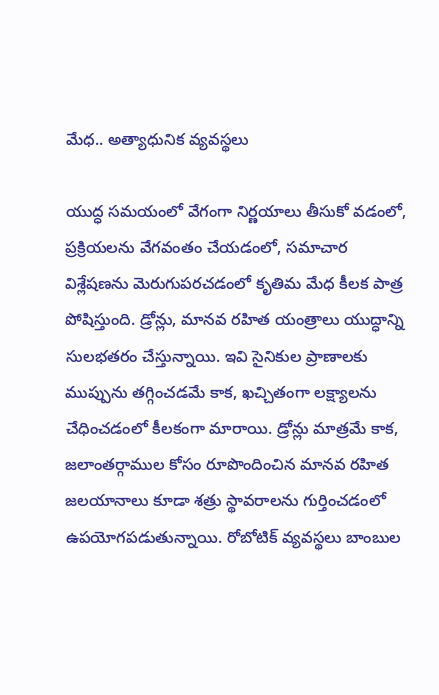మేధ.. అత్యాధునిక వ్యవస్థలు

యుద్ధ సమయంలో వేగంగా నిర్ణయాలు తీసుకో వడంలో, ప్రక్రియలను వేగవంతం చేయడంలో, సమాచార విశ్లేషణను మెరుగుపరచడంలో కృతిమ మేధ కీలక పాత్ర పోషిస్తుంది. డ్రోన్లు, మానవ రహిత యంత్రాలు యుద్ధాన్ని సులభతరం చేస్తున్నాయి. ఇవి సైనికుల ప్రాణాలకు ముప్పును తగ్గించడమే కాక, ఖచ్చితంగా లక్ష్యాలను చేధించడంలో కీలకంగా మారాయి. డ్రోన్లు మాత్రమే కాక, జలాంతర్గాముల కోసం రూపొందించిన మానవ రహిత జలయానాలు కూడా శత్రు స్థావరాలను గుర్తించడంలో ఉపయోగపడుతున్నాయి. రోబోటిక్ వ్యవస్థలు బాంబుల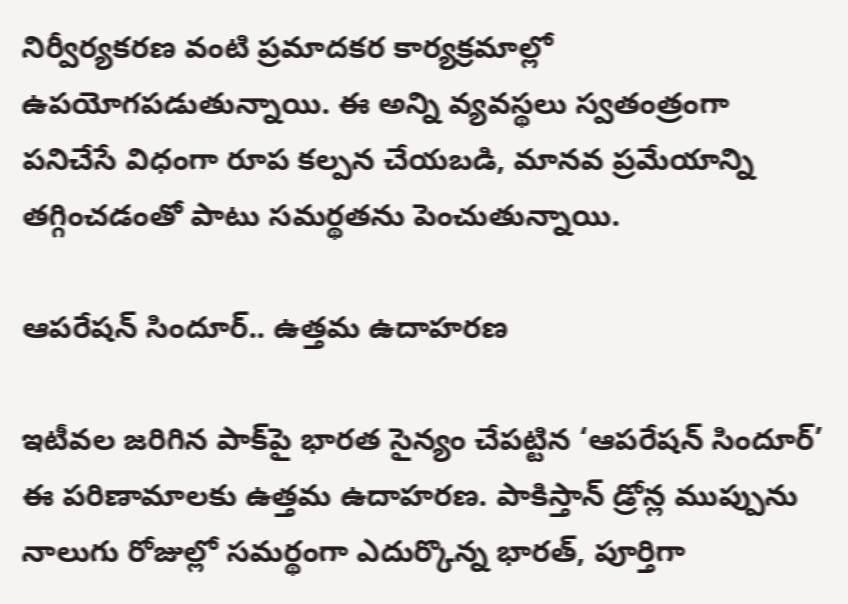నిర్వీర్యకరణ వంటి ప్రమాదకర కార్యక్రమాల్లో ఉపయోగపడుతున్నాయి. ఈ అన్ని వ్యవస్థలు స్వతంత్రంగా పనిచేసే విధంగా రూప కల్పన చేయబడి, మానవ ప్రమేయాన్ని తగ్గించడంతో పాటు సమర్థతను పెంచుతున్నాయి.

ఆపరేషన్ సిందూర్.. ఉత్తమ ఉదాహరణ

ఇటీవల జరిగిన పాక్‌పై భారత సైన్యం చేపట్టిన ‘ఆపరేషన్ సిందూర్’ ఈ పరిణామాలకు ఉత్తమ ఉదాహరణ. పాకిస్తాన్ డ్రోన్ల ముప్పును నాలుగు రోజుల్లో సమర్థంగా ఎదుర్కొన్న భారత్, పూర్తిగా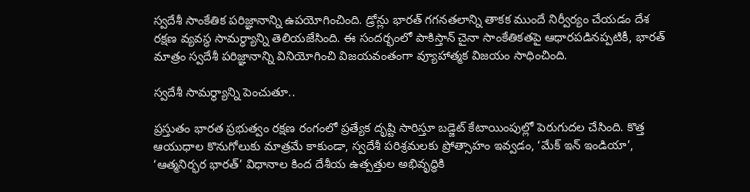స్వదేశీ సాంకేతిక పరిజ్ఞానాన్ని ఉపయోగించింది. డ్రోన్లు భారత్ గగనతలాన్ని తాకక ముందే నిర్వీర్యం చేయడం దేశ రక్షణ వ్యవస్థ సామర్థ్యాన్ని తెలియజేసింది. ఈ సందర్భంలో పాకిస్తాన్ చైనా సాంకేతికతపై ఆధారపడినప్పటికీ, భారత్ మాత్రం స్వదేశీ పరిజ్ఞానాన్ని వినియోగించి విజయవంతంగా వ్యూహాత్మక విజయం సాధించింది.

స్వదేశీ సామర్థ్యాన్ని పెంచుతూ..

ప్రస్తుతం భారత ప్రభుత్వం రక్షణ రంగంలో ప్రత్యేక దృష్టి సారిస్తూ బడ్జెట్ కేటాయింపుల్లో పెరుగుదల చేసింది. కొత్త ఆయుధాల కొనుగోలుకు మాత్రమే కాకుండా, స్వదేశీ పరిశ్రమలకు ప్రోత్సాహం ఇవ్వడం, ‘మేక్ ఇన్ ఇండియా’, ‘ఆత్మనిర్భర భారత్’ విధానాల కింద దేశీయ ఉత్పత్తుల అభివృద్ధికి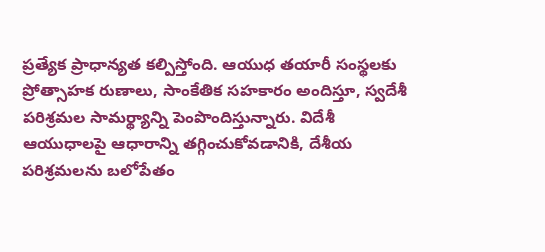ప్రత్యేక ప్రాధాన్యత కల్పిస్తోంది. ఆయుధ తయారీ సంస్థలకు ప్రోత్సాహక రుణాలు, సాంకేతిక సహకారం అందిస్తూ, స్వదేశీ పరిశ్రమల సామర్థ్యాన్ని పెంపొందిస్తున్నారు. విదేశీ ఆయుధాలపై ఆధారాన్ని తగ్గించుకోవడానికి, దేశీయ పరిశ్రమలను బలోపేతం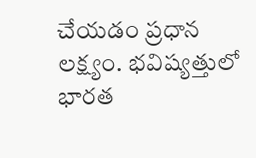చేయడం ప్రధాన లక్ష్యం. భవిష్యత్తులో భారత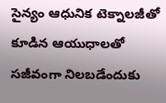సైన్యం ఆధునిక టెక్నాలజీతో కూడిన ఆయుధాలతో సజీవంగా నిలబడేందుకు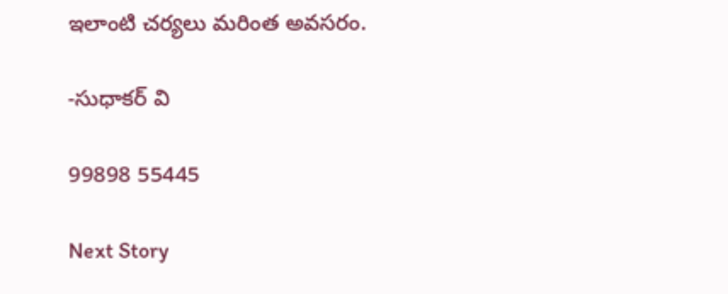ఇలాంటి చర్యలు మరింత అవసరం.

-సుధాకర్ వి

99898 55445

Next Story